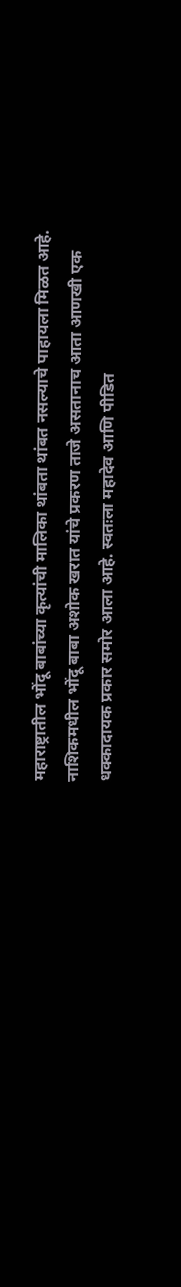महाराष्ट्रातील भोंदू बाबांच्या कृत्यांची मालिका थांबता थांबत नसल्याचे पाहायला मिळत आहे. नाशिकमधील भोंदू बाबा अशोक खरात यांचे प्रकरण ताजे असतानाच आता आणखी एक धक्कादायक प्रकार समोर आला आहे. स्वतःला महादेव आणि पीडित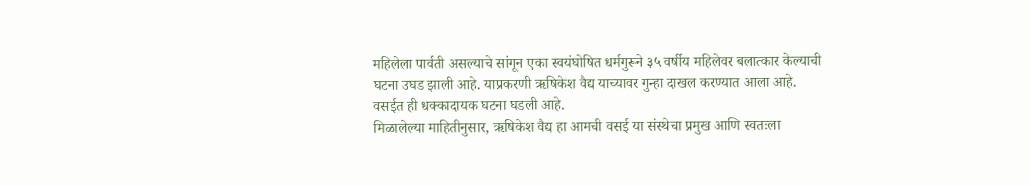महिलेला पार्वती असल्याचे सांगून एका स्वयंघोषित धर्मगुरूने ३५ वर्षीय महिलेवर बलात्कार केल्याची घटना उघड झाली आहे. याप्रकरणी ऋषिकेश वैद्य याच्यावर गुन्हा दाखल करण्यात आला आहे. वसईत ही धक्कादायक घटना घडली आहे.
मिळालेल्या माहितीनुसार, ऋषिकेश वैद्य हा आमची वसई या संस्थेचा प्रमुख आणि स्वतःला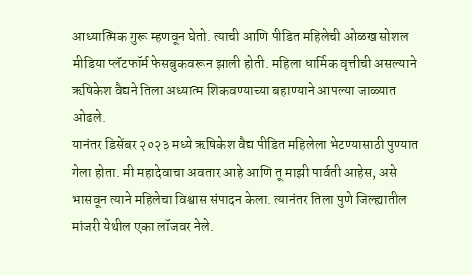आध्यात्मिक गुरू म्हणवून घेतो. त्याची आणि पीडित महिलेची ओळख सोशल मीडिया प्लॅटफॉर्म फेसबुकवरून झाली होती. महिला धार्मिक वृत्तीची असल्याने ऋषिकेश वैद्यने तिला अध्यात्म शिकवण्याच्या बहाण्याने आपल्या जाळ्यात ओढले.
यानंतर डिसेंबर २०२३ मध्ये ऋषिकेश वैद्य पीडित महिलेला भेटण्यासाठी पुण्यात गेला होता. मी महादेवाचा अवतार आहे आणि तू माझी पार्वती आहेस, असे भासवून त्याने महिलेचा विश्वास संपादन केला. त्यानंतर तिला पुणे जिल्ह्यातील मांजरी येथील एका लॉजवर नेले.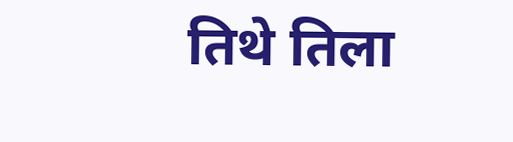तिथे तिला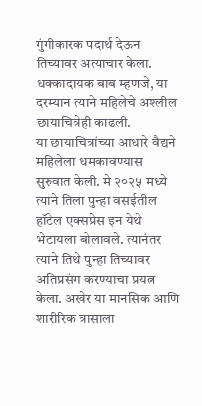गुंगीकारक पदार्थ देऊन तिच्यावर अत्याचार केला. धक्कादायक बाब म्हणजे, या दरम्यान त्याने महिलेचे अश्लील छायाचित्रेही काढली.
या छायाचित्रांच्या आधारे वैद्यने महिलेला धमकावण्यास सुरुवात केली. मे २०२५ मध्ये त्याने तिला पुन्हा वसईतील हॉटेल एक्सप्रेस इन येथे भेटायला बोलावले. त्यानंतर त्याने तिथे पुन्हा तिच्यावर अतिप्रसंग करण्याचा प्रयत्न केला. अखेर या मानसिक आणि शारीरिक त्रासाला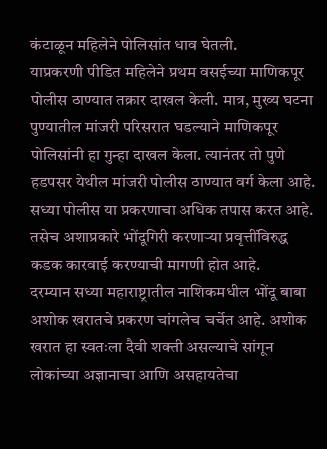कंटाळून महिलेने पोलिसांत धाव घेतली.
याप्रकरणी पीडित महिलेने प्रथम वसईच्या माणिकपूर पोलीस ठाण्यात तक्रार दाखल केली. मात्र, मुख्य घटना पुण्यातील मांजरी परिसरात घडल्याने माणिकपूर पोलिसांनी हा गुन्हा दाखल केला. त्यानंतर तो पुणे हडपसर येथील मांजरी पोलीस ठाण्यात वर्ग केला आहे. सध्या पोलीस या प्रकरणाचा अधिक तपास करत आहे. तसेच अशाप्रकारे भोंदूगिरी करणाऱ्या प्रवृत्तींविरुद्ध कडक कारवाई करण्याची मागणी होत आहे.
दरम्यान सध्या महाराष्ट्रातील नाशिकमधील भोंदू बाबा अशोक खरातचे प्रकरण चांगलेच चर्चेत आहे. अशोक खरात हा स्वतःला दैवी शक्ती असल्याचे सांगून लोकांच्या अज्ञानाचा आणि असहायतेचा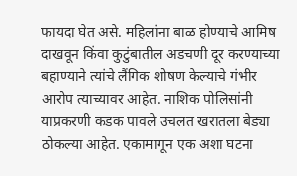फायदा घेत असे. महिलांना बाळ होण्याचे आमिष दाखवून किंवा कुटुंबातील अडचणी दूर करण्याच्या बहाण्याने त्यांचे लैंगिक शोषण केल्याचे गंभीर आरोप त्याच्यावर आहेत. नाशिक पोलिसांनी याप्रकरणी कडक पावले उचलत खरातला बेड्या ठोकल्या आहेत. एकामागून एक अशा घटना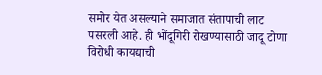समोर येत असल्याने समाजात संतापाची लाट पसरली आहे. ही भोंदूगिरी रोखण्यासाठी जादू टोणा विरोधी कायद्याची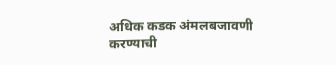अधिक कडक अंमलबजावणी करण्याची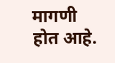मागणी होत आहे.